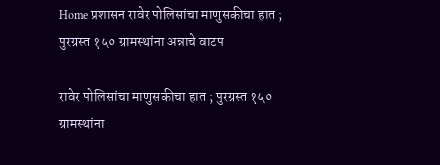Home प्रशासन रावेर पोलिसांचा माणुसकीचा हात ; पुरग्रस्त १५० ग्रामस्थांना अन्नाचे वाटप

रावेर पोलिसांचा माणुसकीचा हात ; पुरग्रस्त १५० ग्रामस्थांना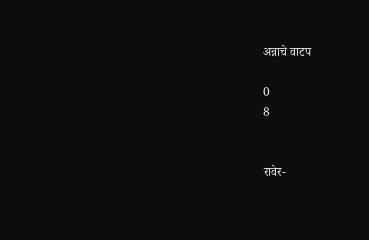अन्नाचे वाटप

0
8


रावेर-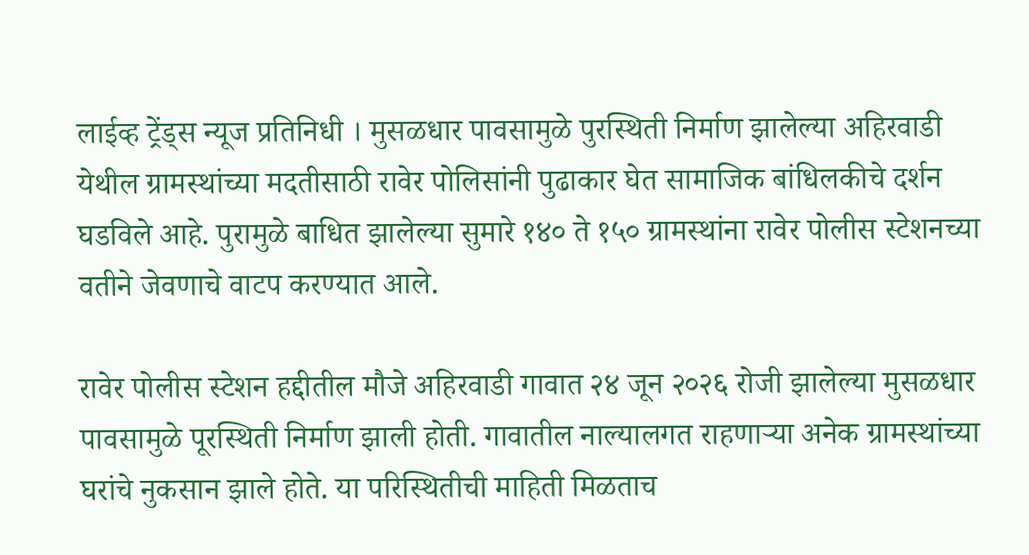लाईव्ह ट्रेंड्स न्यूज प्रतिनिधी । मुसळधार पावसामुळे पुरस्थिती निर्माण झालेल्या अहिरवाडी येथील ग्रामस्थांच्या मदतीसाठी रावेर पोलिसांनी पुढाकार घेत सामाजिक बांधिलकीचे दर्शन घडविले आहे. पुरामुळे बाधित झालेल्या सुमारे १४० ते १५० ग्रामस्थांना रावेर पोलीस स्टेशनच्या वतीने जेवणाचे वाटप करण्यात आले.

रावेर पोलीस स्टेशन हद्दीतील मौजे अहिरवाडी गावात २४ जून २०२६ रोजी झालेल्या मुसळधार पावसामुळे पूरस्थिती निर्माण झाली होती. गावातील नाल्यालगत राहणाऱ्या अनेक ग्रामस्थांच्या घरांचे नुकसान झाले होते. या परिस्थितीची माहिती मिळताच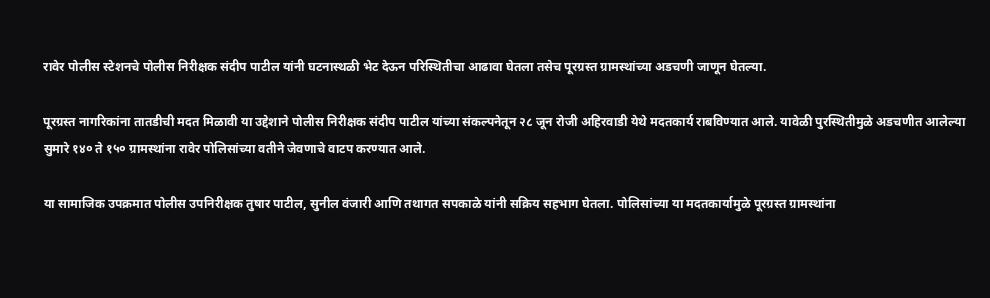रावेर पोलीस स्टेशनचे पोलीस निरीक्षक संदीप पाटील यांनी घटनास्थळी भेट देऊन परिस्थितीचा आढावा घेतला तसेच पूरग्रस्त ग्रामस्थांच्या अडचणी जाणून घेतल्या.

पूरग्रस्त नागरिकांना तातडीची मदत मिळावी या उद्देशाने पोलीस निरीक्षक संदीप पाटील यांच्या संकल्पनेतून २८ जून रोजी अहिरवाडी येथे मदतकार्य राबविण्यात आले. यावेळी पुरस्थितीमुळे अडचणीत आलेल्या सुमारे १४० ते १५० ग्रामस्थांना रावेर पोलिसांच्या वतीने जेवणाचे वाटप करण्यात आले.

या सामाजिक उपक्रमात पोलीस उपनिरीक्षक तुषार पाटील, सुनील वंजारी आणि तथागत सपकाळे यांनी सक्रिय सहभाग घेतला. पोलिसांच्या या मदतकार्यामुळे पूरग्रस्त ग्रामस्थांना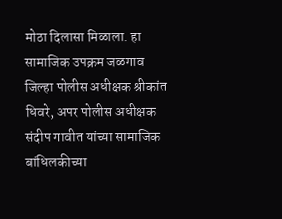मोठा दिलासा मिळाला. हा सामाजिक उपक्रम जळगाव जिल्हा पोलीस अधीक्षक श्रीकांत धिवरे, अपर पोलीस अधीक्षक संदीप गावीत यांच्या सामाजिक बांधिलकीच्या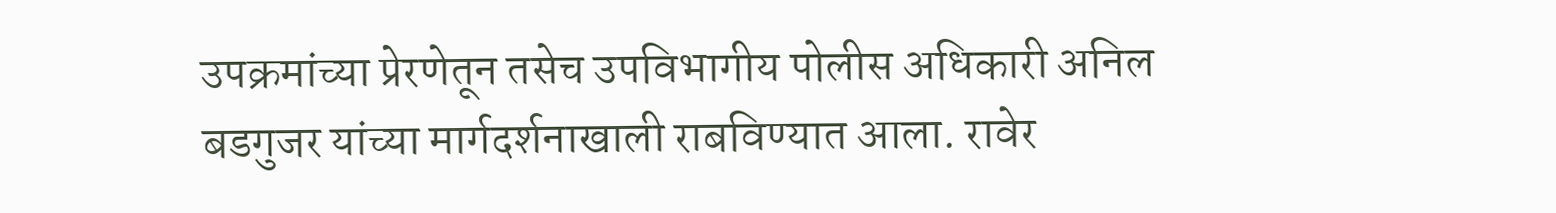उपक्रमांच्या प्रेरणेतून तसेच उपविभागीय पोलीस अधिकारी अनिल बडगुजर यांच्या मार्गदर्शनाखाली राबविण्यात आला. रावेर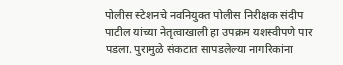पोलीस स्टेशनचे नवनियुक्त पोलीस निरीक्षक संदीप पाटील यांच्या नेतृत्वाखाली हा उपक्रम यशस्वीपणे पार पडला. पुरामुळे संकटात सापडलेल्या नागरिकांना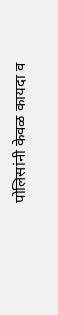पोलिसांनी केवळ कायदा व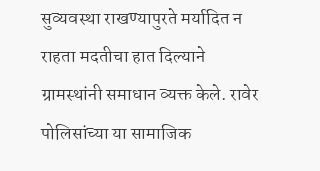सुव्यवस्था राखण्यापुरते मर्यादित न राहता मदतीचा हात दिल्याने ग्रामस्थांनी समाधान व्यक्त केले. रावेर पोलिसांच्या या सामाजिक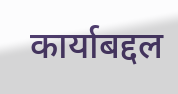कार्याबद्दल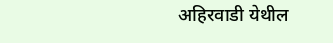अहिरवाडी येथील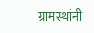ग्रामस्थांनी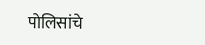पोलिसांचे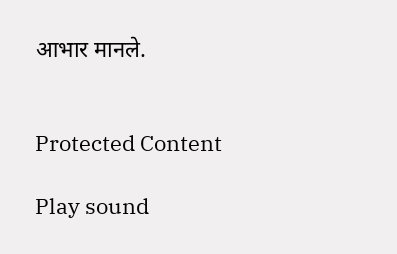आभार मानले.


Protected Content

Play sound